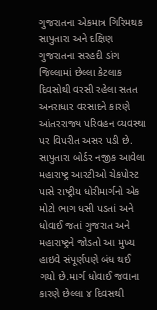ગુજરાતના એકમાત્ર ગિરિમથક સાપુતારા અને દક્ષિણ ગુજરાતના સરહદી ડાંગ જિલ્લામાં છેલ્લા કેટલાક દિવસોથી વરસી રહેલા સતત અનરાધાર વરસાદને કારણે આંતરરાજ્ય પરિવહન વ્યવસ્થા પર વિપરીત અસર પડી છે. સાપુતારા બોર્ડર નજીક આવેલા મહારાષ્ટ્ર આરટીઓ ચેકપોસ્ટ પાસે રાષ્ટ્રીય ધોરીમાર્ગનો એક મોટો ભાગ ધસી પડતાં અને ધોવાઈ જતાં ગુજરાત અને મહારાષ્ટ્રને જોડતો આ મુખ્ય હાઇવે સંપૂર્ણપણે બંધ થઈ ગયો છે.માર્ગ ધોવાઈ જવાના કારણે છેલ્લા ૪ દિવસથી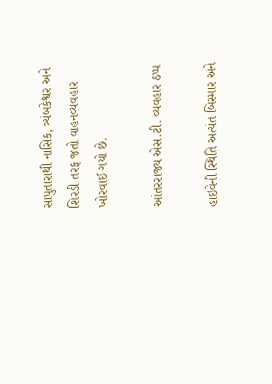સાપુતારાથી નાસિક, ત્ર્યંબકેશ્વર અને શિરડી તરફ જતો વાહનવ્યવહાર ખોરવાઈ ગયો છે.

આંતરરાજ્ય એસ.ટી. વ્યવહાર ઠપ્પ

હાઇવેની સ્થિતિ અત્યંત બિસ્માર અને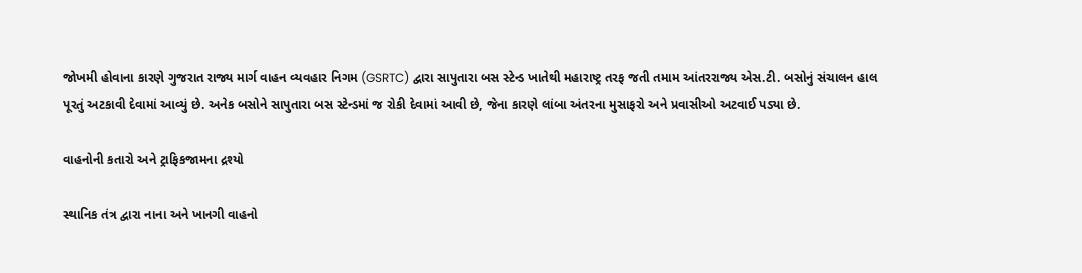જોખમી હોવાના કારણે ગુજરાત રાજ્ય માર્ગ વાહન વ્યવહાર નિગમ (GSRTC) દ્વારા સાપુતારા બસ સ્ટેન્ડ ખાતેથી મહારાષ્ટ્ર તરફ જતી તમામ આંતરરાજ્ય એસ.ટી. બસોનું સંચાલન હાલ પૂરતું અટકાવી દેવામાં આવ્યું છે. અનેક બસોને સાપુતારા બસ સ્ટેન્ડમાં જ રોકી દેવામાં આવી છે, જેના કારણે લાંબા અંતરના મુસાફરો અને પ્રવાસીઓ અટવાઈ પડ્યા છે.

વાહનોની કતારો અને ટ્રાફિકજામના દ્રશ્યો

સ્થાનિક તંત્ર દ્વારા નાના અને ખાનગી વાહનો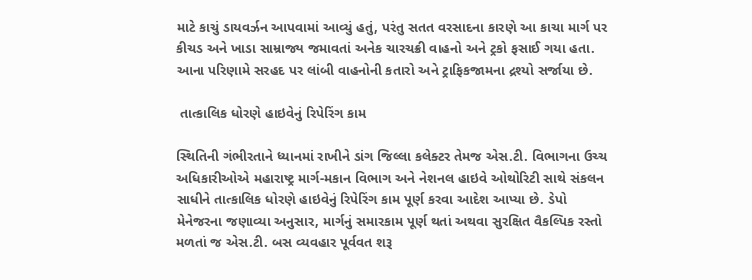માટે કાચું ડાયવર્ઝન આપવામાં આવ્યું હતું, પરંતુ સતત વરસાદના કારણે આ કાચા માર્ગ પર કીચડ અને ખાડા સામ્રાજ્ય જમાવતાં અનેક ચારચક્રી વાહનો અને ટ્રકો ફસાઈ ગયા હતા. આના પરિણામે સરહદ પર લાંબી વાહનોની કતારો અને ટ્રાફિકજામના દ્રશ્યો સર્જાયા છે.

 તાત્કાલિક ધોરણે હાઇવેનું રિપેરિંગ કામ

સ્થિતિની ગંભીરતાને ધ્યાનમાં રાખીને ડાંગ જિલ્લા કલેક્ટર તેમજ એસ.ટી. વિભાગના ઉચ્ચ અધિકારીઓએ મહારાષ્ટ્ર માર્ગ-મકાન વિભાગ અને નેશનલ હાઇવે ઓથોરિટી સાથે સંકલન સાધીને તાત્કાલિક ધોરણે હાઇવેનું રિપેરિંગ કામ પૂર્ણ કરવા આદેશ આપ્યા છે. ડેપો મેનેજરના જણાવ્યા અનુસાર, માર્ગનું સમારકામ પૂર્ણ થતાં અથવા સુરક્ષિત વૈકલ્પિક રસ્તો મળતાં જ એસ.ટી. બસ વ્યવહાર પૂર્વવત શરૂ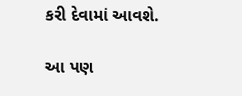કરી દેવામાં આવશે.

આ પણ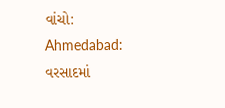વાંચો: Ahmedabad: વરસાદમાં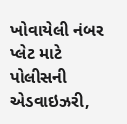ખોવાયેલી નંબર પ્લેટ માટે પોલીસની એડવાઇઝરી,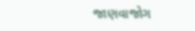જાણવાજોગ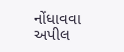નોંધાવવા અપીલ